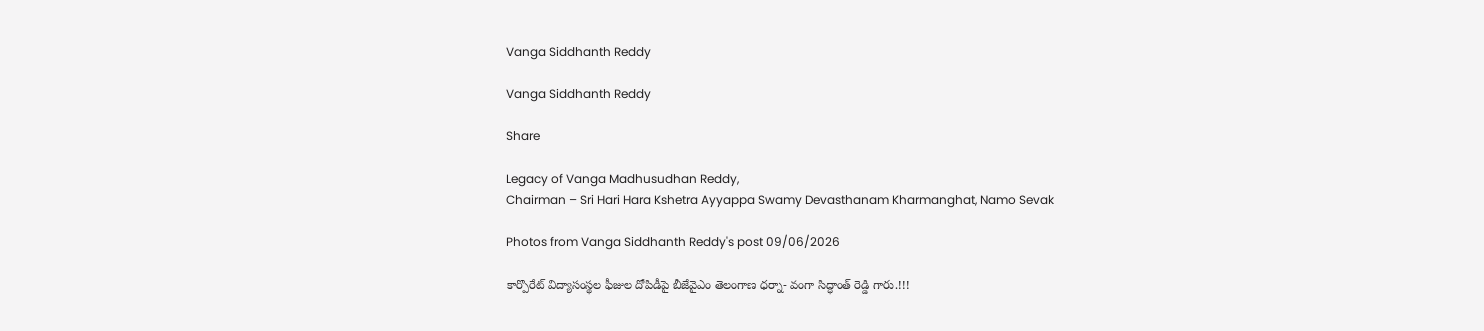Vanga Siddhanth Reddy

Vanga Siddhanth Reddy

Share

Legacy of Vanga Madhusudhan Reddy,
Chairman – Sri Hari Hara Kshetra Ayyappa Swamy Devasthanam Kharmanghat, Namo Sevak

Photos from Vanga Siddhanth Reddy's post 09/06/2026

కార్పొరేట్ విద్యాసంస్థల ఫీజుల దోపిడీపై బీజేవైఎం తెలంగాణ ధర్నా- వంగా సిద్ధాంత్ రెడ్డి గారు.!!!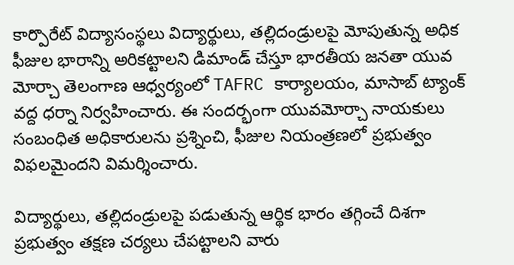కార్పొరేట్ విద్యాసంస్థలు విద్యార్థులు, తల్లిదండ్రులపై మోపుతున్న అధిక ఫీజుల భారాన్ని అరికట్టాలని డిమాండ్ చేస్తూ భారతీయ జనతా యువ మోర్చా తెలంగాణ ఆధ్వర్యంలో TAFRC కార్యాలయం, మాసాబ్ ట్యాంక్ వద్ద ధర్నా నిర్వహించారు. ఈ సందర్భంగా యువమోర్చా నాయకులు సంబంధిత అధికారులను ప్రశ్నించి, ఫీజుల నియంత్రణలో ప్రభుత్వం విఫలమైందని విమర్శించారు.

విద్యార్థులు, తల్లిదండ్రులపై పడుతున్న ఆర్థిక భారం తగ్గించే దిశగా ప్రభుత్వం తక్షణ చర్యలు చేపట్టాలని వారు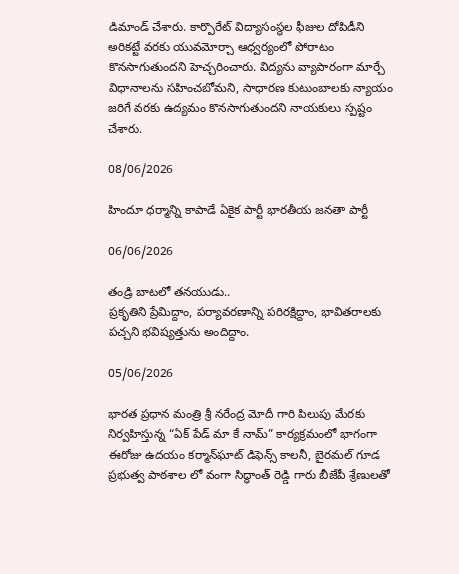డిమాండ్ చేశారు. కార్పొరేట్ విద్యాసంస్థల ఫీజుల దోపిడీని అరికట్టే వరకు యువమోర్చా ఆధ్వర్యంలో పోరాటం కొనసాగుతుందని హెచ్చరించారు. విద్యను వ్యాపారంగా మార్చే విధానాలను సహించబోమని, సాధారణ కుటుంబాలకు న్యాయం జరిగే వరకు ఉద్యమం కొనసాగుతుందని నాయకులు స్పష్టం చేశారు.

08/06/2026

హిందూ ధర్మాన్ని కాపాడే ఏకైక పార్టీ భారతీయ జనతా పార్టీ

06/06/2026

తండ్రి బాటలో తనయుడు..
ప్రకృతిని ప్రేమిద్దాం, పర్యావరణాన్ని పరిరక్షిద్దాం, భావితరాలకు పచ్చని భవిష్యత్తును అందిద్దాం.

05/06/2026

భారత ప్రధాన మంత్రి శ్రీ నరేంద్ర మోదీ గారి పిలుపు మేరకు నిర్వహిస్తున్న “ఏక్ పేడ్ మా కే నామ్” కార్యక్రమంలో భాగంగా ఈరోజు ఉదయం కర్మాన్‌ఘాట్ డిఫెన్స్ కాలనీ, బైరమల్ గూడ ప్రభుత్వ పాఠశాల లో వంగా సిద్ధాంత్ రెడ్డి గారు బీజేపీ శ్రేణులతో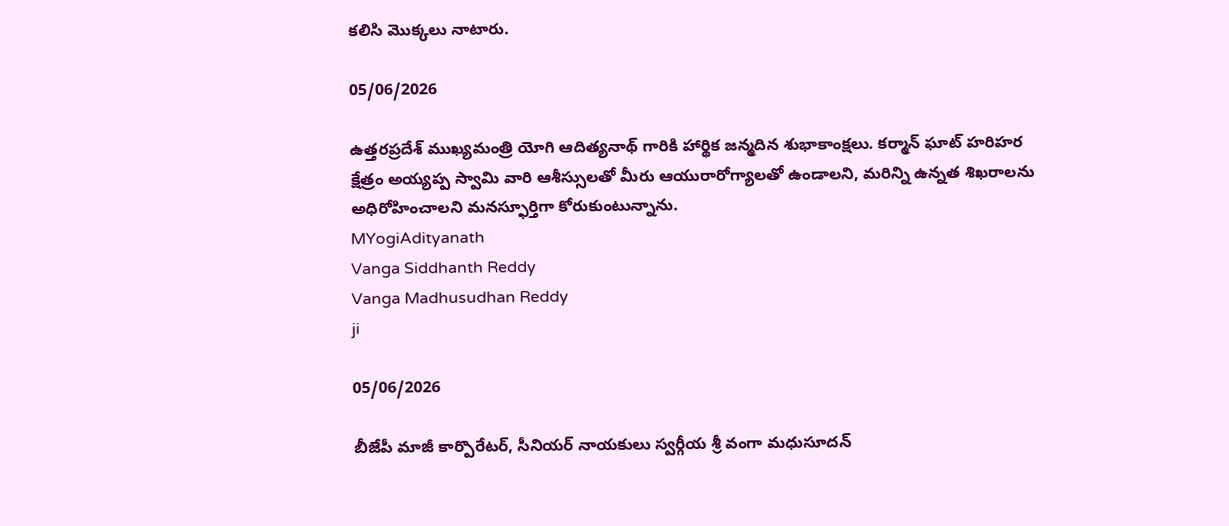కలిసి మొక్కలు నాటారు.

05/06/2026

ఉత్తరప్రదేశ్ ముఖ్యమంత్రి యోగి ఆదిత్య‌నాథ్ గారికి హార్థిక జ‌న్మ‌దిన శుభాకాంక్ష‌లు. కర్మాన్ ఘాట్ హరిహర క్షేత్రం అయ్యప్ప స్వామి వారి ఆశీస్సులతో మీరు ఆయురారోగ్యాల‌తో ఉండాల‌ని, మ‌రిన్ని ఉన్న‌త శిఖ‌రాల‌ను అధిరోహించాల‌ని మ‌న‌స్ఫూర్తిగా కోరుకుంటున్నాను.
MYogiAdityanath
Vanga Siddhanth Reddy
Vanga Madhusudhan Reddy
ji

05/06/2026

బీజేపీ మాజీ కార్పొరేటర్, సీనియర్ నాయకులు స్వర్గీయ శ్రీ వంగా మధుసూదన్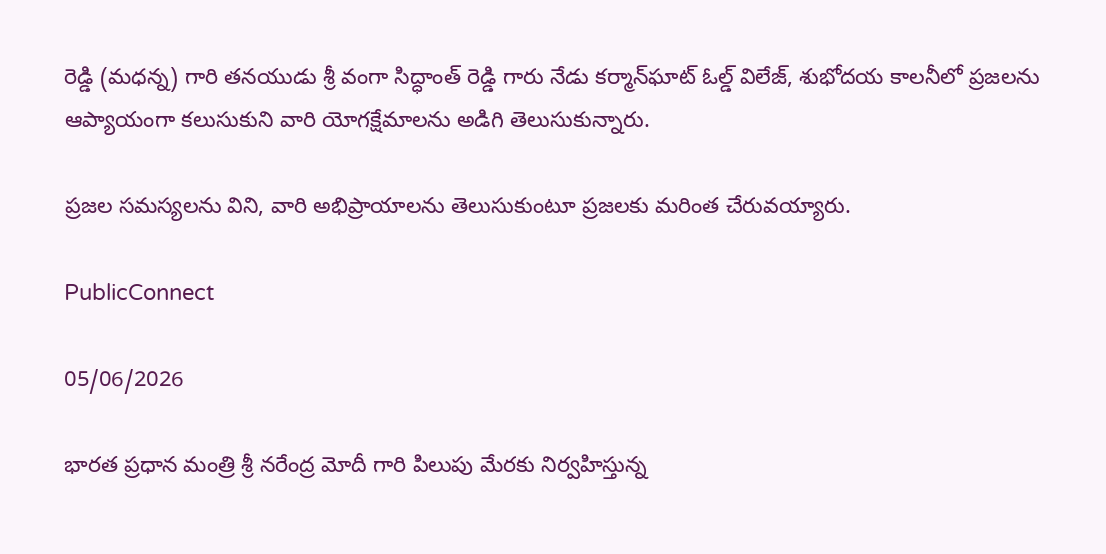రెడ్డి (మధన్న) గారి తనయుడు శ్రీ వంగా సిద్ధాంత్ రెడ్డి గారు నేడు కర్మాన్‌ఘాట్ ఓల్డ్ విలేజ్, శుభోదయ కాలనీలో ప్రజలను ఆప్యాయంగా కలుసుకుని వారి యోగక్షేమాలను అడిగి తెలుసుకున్నారు.

ప్రజల సమస్యలను విని, వారి అభిప్రాయాలను తెలుసుకుంటూ ప్రజలకు మరింత చేరువయ్యారు.

PublicConnect

05/06/2026

భారత ప్రధాన మంత్రి శ్రీ నరేంద్ర మోదీ గారి పిలుపు మేరకు నిర్వహిస్తున్న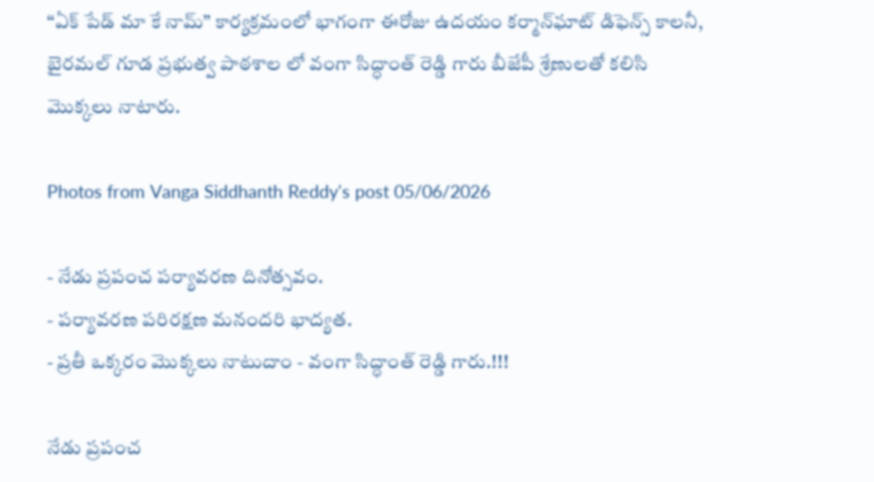“ఏక్ పేడ్ మా కే నామ్” కార్యక్రమంలో భాగంగా ఈరోజు ఉదయం కర్మాన్‌ఘాట్ డిఫెన్స్ కాలనీ, బైరమల్ గూడ ప్రభుత్వ పాఠశాల లో వంగా సిద్ధాంత్ రెడ్డి గారు బీజేపీ శ్రేణులతో కలిసి మొక్కలు నాటారు.

Photos from Vanga Siddhanth Reddy's post 05/06/2026

- నేడు ప్రపంచ పర్యావరణ దినోత్సవం.
- పర్యావరణ పరిరక్షణ మనందరి భాద్యత.
- ప్రతీ ఒక్కరం మొక్కలు నాటుదాం - వంగా సిద్ధాంత్ రెడ్డి గారు.!!!

నేడు ప్రపంచ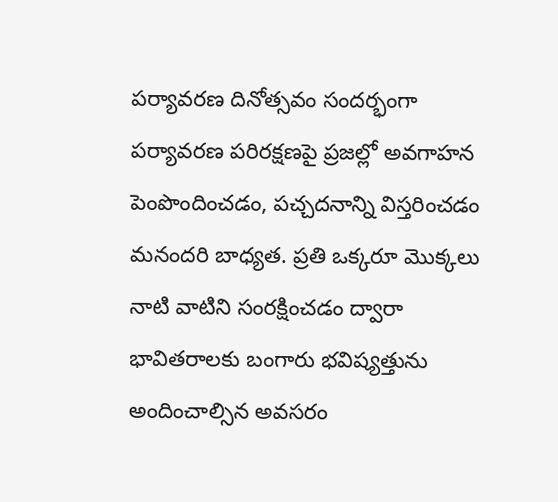పర్యావరణ దినోత్సవం సందర్భంగా పర్యావరణ పరిరక్షణపై ప్రజల్లో అవగాహన పెంపొందించడం, పచ్చదనాన్ని విస్తరించడం మనందరి బాధ్యత. ప్రతి ఒక్కరూ మొక్కలు నాటి వాటిని సంరక్షించడం ద్వారా భావితరాలకు బంగారు భవిష్యత్తును అందించాల్సిన అవసరం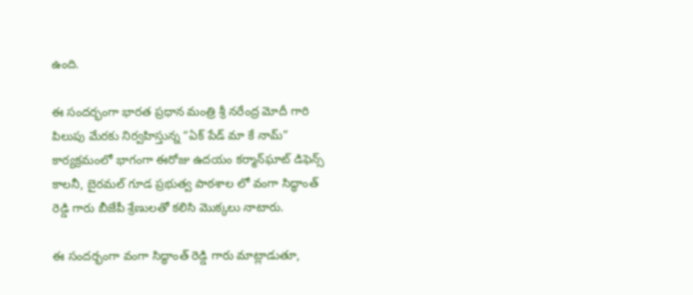ఉంది.

ఈ సందర్భంగా భారత ప్రధాన మంత్రి శ్రీ నరేంద్ర మోదీ గారి పిలుపు మేరకు నిర్వహిస్తున్న “ఏక్ పేడ్ మా కే నామ్” కార్యక్రమంలో భాగంగా ఈరోజు ఉదయం కర్మాన్‌ఘాట్ డిఫెన్స్ కాలనీ, బైరమల్ గూడ ప్రభుత్వ పాఠశాల లో వంగా సిద్ధాంత్ రెడ్డి గారు బీజేపీ శ్రేణులతో కలిసి మొక్కలు నాటారు.

ఈ సందర్భంగా వంగా సిద్ధాంత్ రెడ్డి గారు మాట్లాడుతూ,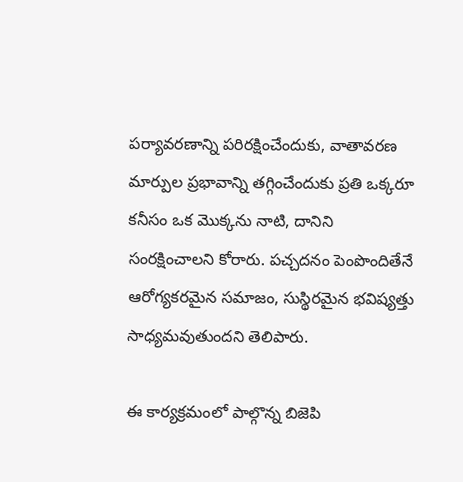పర్యావరణాన్ని పరిరక్షించేందుకు, వాతావరణ మార్పుల ప్రభావాన్ని తగ్గించేందుకు ప్రతి ఒక్కరూ కనీసం ఒక మొక్కను నాటి, దానిని సంరక్షించాలని కోరారు. పచ్చదనం పెంపొందితేనే ఆరోగ్యకరమైన సమాజం, సుస్థిరమైన భవిష్యత్తు సాధ్యమవుతుందని తెలిపారు.

ఈ కార్యక్రమంలో పాల్గొన్న బిజెపి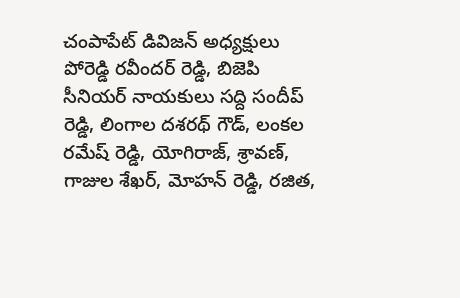చంపాపేట్ డివిజన్ అధ్యక్షులు పోరెడ్డి రవీందర్ రెడ్డి, బిజెపి సీనియర్ నాయకులు సద్ది సందీప్ రెడ్డి, లింగాల దశరథ్ గౌడ్, లంకల రమేష్ రెడ్డి, యోగిరాజ్, శ్రావణ్, గాజుల శేఖర్, మోహన్ రెడ్డి, రజిత,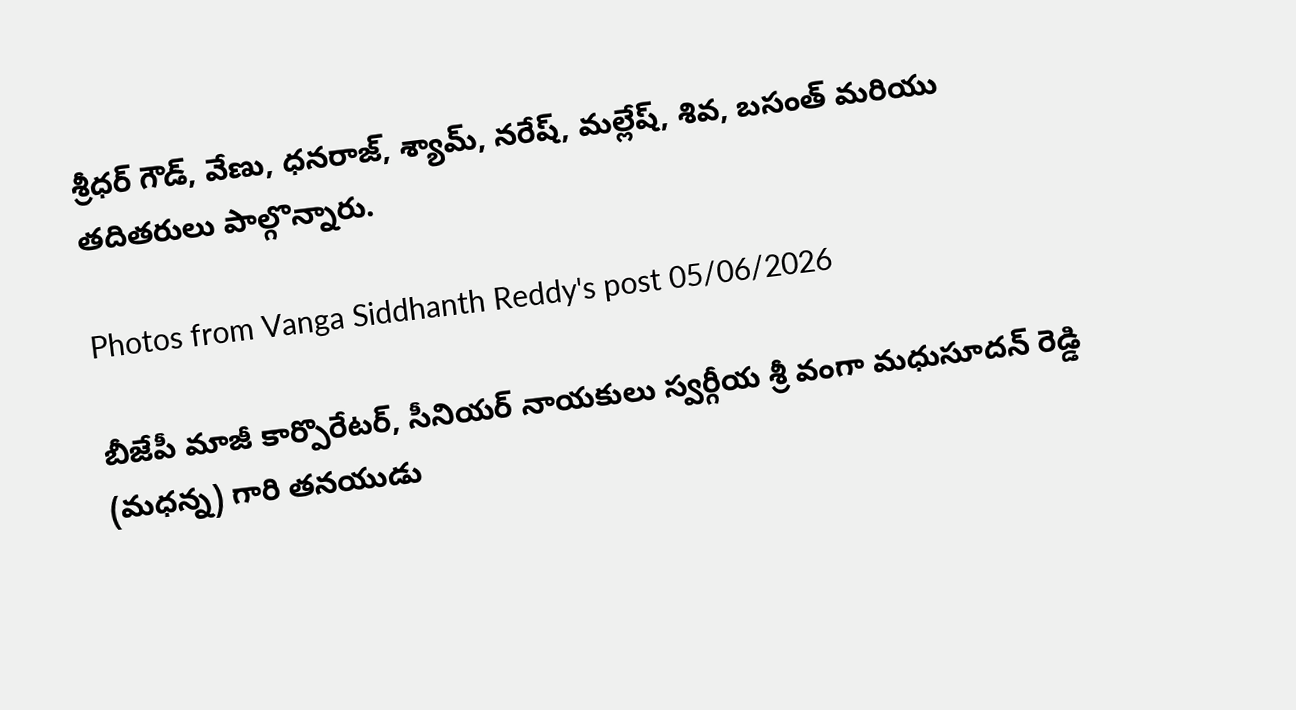శ్రీధర్ గౌడ్, వేణు, ధనరాజ్, శ్యామ్, నరేష్, మల్లేష్, శివ, బసంత్ మరియు తదితరులు పాల్గొన్నారు.

Photos from Vanga Siddhanth Reddy's post 05/06/2026

బీజేపీ మాజీ కార్పొరేటర్, సీనియర్ నాయకులు స్వర్గీయ శ్రీ వంగా మధుసూదన్ రెడ్డి (మధన్న) గారి తనయుడు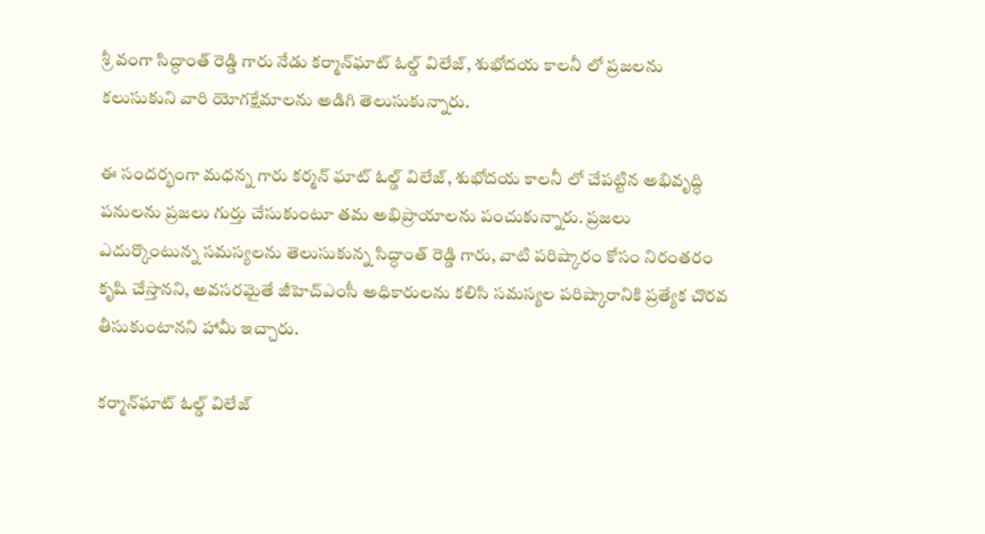శ్రీ వంగా సిద్ధాంత్ రెడ్డి గారు నేడు కర్మాన్‌ఘాట్ ఓల్డ్ విలేజ్, శుభోదయ కాలనీ లో ప్రజలను కలుసుకుని వారి యోగక్షేమాలను అడిగి తెలుసుకున్నారు.

ఈ సందర్భంగా మధన్న గారు కర్మన్ ఘాట్ ఓల్డ్ విలేజ్, శుభోదయ కాలనీ లో చేపట్టిన అభివృద్ధి పనులను ప్రజలు గుర్తు చేసుకుంటూ తమ అభిప్రాయాలను పంచుకున్నారు. ప్రజలు ఎదుర్కొంటున్న సమస్యలను తెలుసుకున్న సిద్ధాంత్ రెడ్డి గారు, వాటి పరిష్కారం కోసం నిరంతరం కృషి చేస్తానని, అవసరమైతే జీహెచ్ఎంసీ అధికారులను కలిసి సమస్యల పరిష్కారానికి ప్రత్యేక చొరవ తీసుకుంటానని హామీ ఇచ్చారు.

కర్మాన్‌ఘాట్ ఓల్డ్ విలేజ్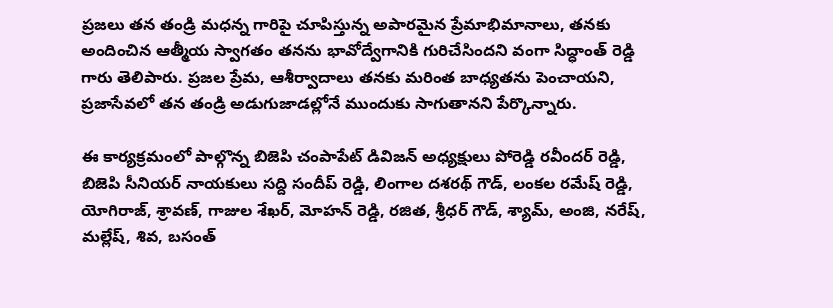ప్రజలు తన తండ్రి మధన్న గారిపై చూపిస్తున్న అపారమైన ప్రేమాభిమానాలు, తనకు అందించిన ఆత్మీయ స్వాగతం తనను భావోద్వేగానికి గురిచేసిందని వంగా సిద్ధాంత్ రెడ్డి గారు తెలిపారు. ప్రజల ప్రేమ, ఆశీర్వాదాలు తనకు మరింత బాధ్యతను పెంచాయని, ప్రజాసేవలో తన తండ్రి అడుగుజాడల్లోనే ముందుకు సాగుతానని పేర్కొన్నారు.

ఈ కార్యక్రమంలో పాల్గొన్న బిజెపి చంపాపేట్ డివిజన్ అధ్యక్షులు పోరెడ్డి రవీందర్ రెడ్డి, బిజెపి సీనియర్ నాయకులు సద్ది సందీప్ రెడ్డి, లింగాల దశరథ్ గౌడ్, లంకల రమేష్ రెడ్డి, యోగిరాజ్, శ్రావణ్, గాజుల శేఖర్, మోహన్ రెడ్డి, రజిత, శ్రీధర్ గౌడ్, శ్యామ్, అంజి, నరేష్, మల్లేష్, శివ, బసంత్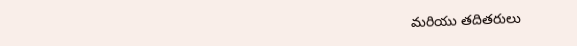మరియు తదితరులు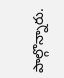పాల్గొన్నారు.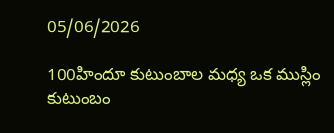05/06/2026

100హిందూ కుటుంబాల మధ్య ఒక ముస్లిం కుటుంబం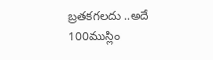బ్రతకగలదు ..అదే 100ముస్లిం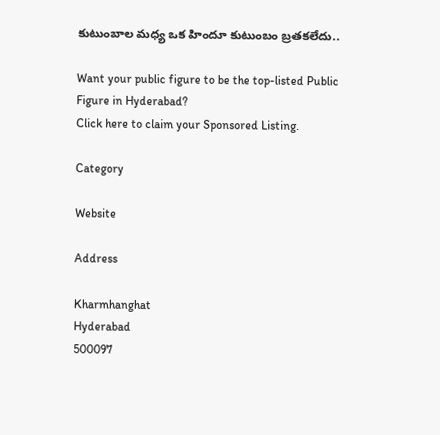కుటుంబాల మధ్య ఒక హిందూ కుటుంబం బ్రతకలేదు..

Want your public figure to be the top-listed Public Figure in Hyderabad?
Click here to claim your Sponsored Listing.

Category

Website

Address

Kharmhanghat
Hyderabad
500097